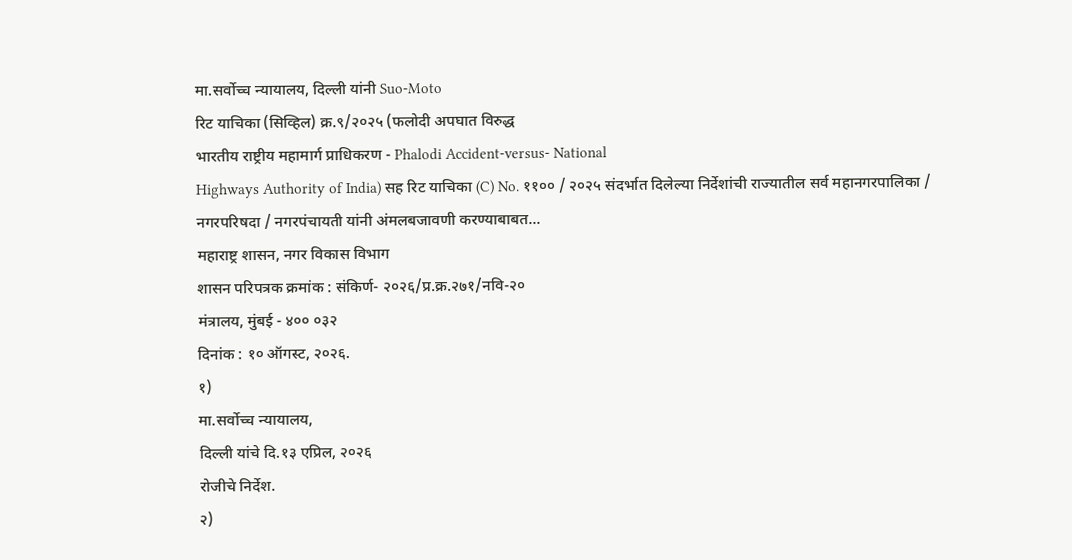मा.सर्वोच्च न्यायालय, दिल्ली यांनी Suo-Moto
रिट याचिका (सिव्हिल) क्र.९/२०२५ (फलोदी अपघात विरुद्ध
भारतीय राष्ट्रीय महामार्ग प्राधिकरण - Phalodi Accident-versus- National
Highways Authority of India) सह रिट याचिका (C) No. ११०० / २०२५ संदर्भात दिलेल्या निर्देशांची राज्यातील सर्व महानगरपालिका /
नगरपरिषदा / नगरपंचायती यांनी अंमलबजावणी करण्याबाबत...
महाराष्ट्र शासन, नगर विकास विभाग
शासन परिपत्रक क्रमांक : संकिर्ण- २०२६/प्र.क्र.२७१/नवि-२०
मंत्रालय, मुंबई - ४०० ०३२
दिनांक : १० ऑगस्ट, २०२६.
१)
मा.सर्वोच्च न्यायालय,
दिल्ली यांचे दि.१३ एप्रिल, २०२६
रोजीचे निर्देश.
२)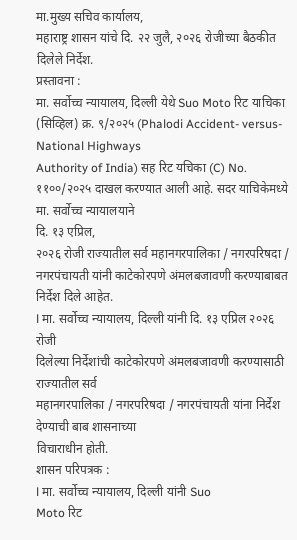मा.मुख्य सचिव कार्यालय,
महाराष्ट्र शासन यांचे दि. २२ जुलै, २०२६ रोजीच्या बैठकीत दिलेले निर्देश.
प्रस्तावना :
मा. सर्वोच्च न्यायालय, दिल्ली येथे Suo Moto रिट याचिका (सिव्हिल) क्र. ९/२०२५ (Phalodi Accident- versus-National Highways
Authority of India) सह रिट यचिका (C) No. ११००/२०२५ दाखल करण्यात आली आहे. सदर याचिकेमध्ये मा. सर्वोच्च न्यायालयाने
दि. १३ एप्रिल,
२०२६ रोजी राज्यातील सर्व महानगरपालिका / नगरपरिषदा /
नगरपंचायती यांनी काटेकोरपणे अंमलबजावणी करण्याबाबत निर्देश दिले आहेत.
l मा. सर्वोच्च न्यायालय, दिल्ली यांनी दि. १३ एप्रिल २०२६ रोजी
दिलेल्या निर्देशांची काटेकोरपणे अंमलबजावणी करण्यासाठी राज्यातील सर्व
महानगरपालिका / नगरपरिषदा / नगरपंचायती यांना निर्देश देण्याची बाब शासनाच्या
विचाराधीन होती.
शासन परिपत्रक :
l मा. सर्वोच्च न्यायालय, दिल्ली यांनी Suo
Moto रिट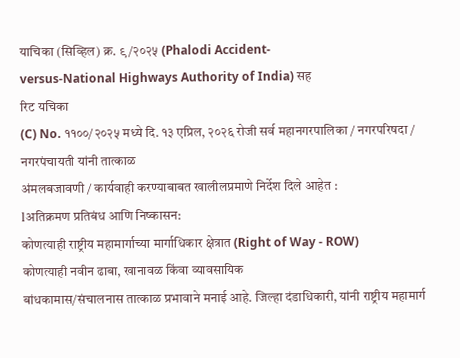याचिका (सिव्हिल) क्र. ९/२०२५ (Phalodi Accident-
versus-National Highways Authority of India) सह
रिट यचिका
(C) No. ११००/२०२५ मध्ये दि. १३ एप्रिल, २०२६ रोजी सर्व महानगरपालिका / नगरपरिषदा / नगरपंचायती यांनी तात्काळ
अंमलबजावणी / कार्यवाही करण्याबाबत खालीलप्रमाणे निर्देश दिले आहेत :
lअतिक्रमण प्रतिबंध आणि निष्कासन:
कोणत्याही राष्ट्रीय महामार्गाच्या मार्गाधिकार क्षेत्रात (Right of Way - ROW)
कोणत्याही नवीन ढाबा, खानावळ किंवा व्यावसायिक
बांधकामास/संचालनास तात्काळ प्रभावाने मनाई आहे. जिल्हा दंडाधिकारी, यांनी राष्ट्रीय महामार्ग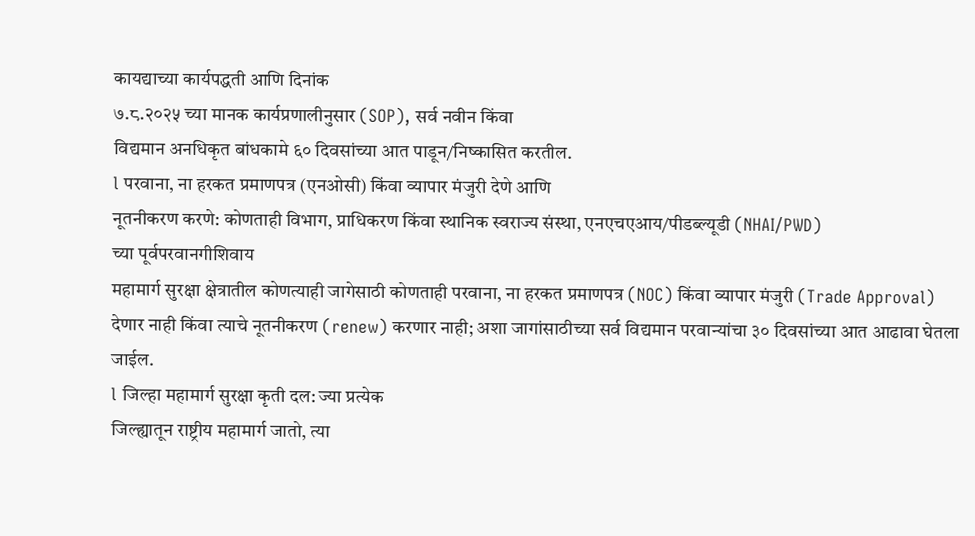कायद्याच्या कार्यपद्धती आणि दिनांक
७.८.२०२५ च्या मानक कार्यप्रणालीनुसार (SOP), सर्व नवीन किंवा
विद्यमान अनधिकृत बांधकामे ६० दिवसांच्या आत पाडून/निष्कासित करतील.
l परवाना, ना हरकत प्रमाणपत्र (एनओसी) किंवा व्यापार मंजुरी देणे आणि
नूतनीकरण करणे: कोणताही विभाग, प्राधिकरण किंवा स्थानिक स्वराज्य संस्था, एनएचएआय/पीडब्ल्यूडी (NHAI/PWD)
च्या पूर्वपरवानगीशिवाय
महामार्ग सुरक्षा क्षेत्रातील कोणत्याही जागेसाठी कोणताही परवाना, ना हरकत प्रमाणपत्र (NOC) किंवा व्यापार मंजुरी (Trade Approval)
देणार नाही किंवा त्याचे नूतनीकरण (renew) करणार नाही; अशा जागांसाठीच्या सर्व विद्यमान परवान्यांचा ३० दिवसांच्या आत आढावा घेतला
जाईल.
l जिल्हा महामार्ग सुरक्षा कृती दल: ज्या प्रत्येक
जिल्ह्यातून राष्ट्रीय महामार्ग जातो, त्या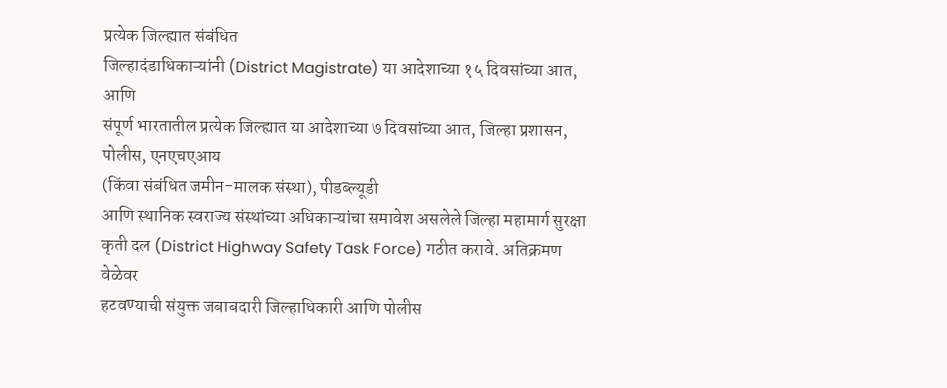प्रत्येक जिल्ह्यात संबंधित
जिल्हादंडाधिकाऱ्यांनी (District Magistrate) या आदेशाच्या १५ दिवसांच्या आत, आणि
संपूर्ण भारतातील प्रत्येक जिल्ह्यात या आदेशाच्या ७ दिवसांच्या आत, जिल्हा प्रशासन,
पोलीस, एनएचएआय
(किंवा संबंधित जमीन-मालक संस्था), पीडब्ल्यूडी
आणि स्थानिक स्वराज्य संस्थांच्या अधिकाऱ्यांचा समावेश असलेले जिल्हा महामार्ग सुरक्षा कृती दल (District Highway Safety Task Force) गठीत करावे. अतिक्रमण वेळेवर
हटवण्याची संयुक्त जबाबदारी जिल्हाधिकारी आणि पोलीस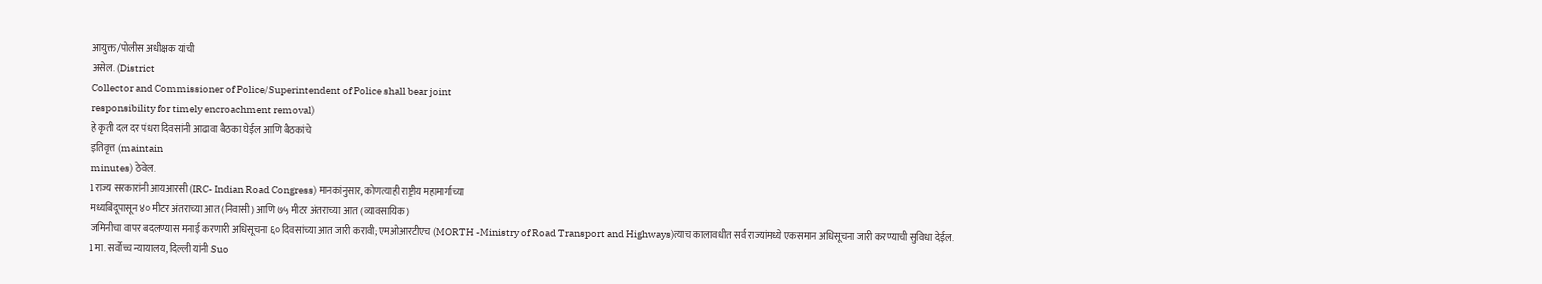आयुक्त/पोलीस अधीक्षक यांची
असेल. (District
Collector and Commissioner of Police/Superintendent of Police shall bear joint
responsibility for timely encroachment removal)
हे कृती दल दर पंधरा दिवसांनी आढावा बैठका घेईल आणि बैठकांचे
इतिवृत्त (maintain
minutes) ठेवेल.
l राज्य सरकारांनी आयआरसी (IRC- Indian Road Congress) मानकांनुसार, कोणत्याही राष्ट्रीय महामार्गाच्या
मध्यबिंदूपासून ४० मीटर अंतराच्या आत (निवासी) आणि ७५ मीटर अंतराच्या आत (व्यावसायिक)
जमिनीचा वापर बदलण्यास मनाई करणारी अधिसूचना ६० दिवसांच्या आत जारी करावी; एमओआरटीएच (MORTH -Ministry of Road Transport and Highways)त्याच कालावधीत सर्व राज्यांमध्ये एकसमान अधिसूचना जारी करण्याची सुविधा देईल.
l मा. सर्वोच्च न्यायालय, दिल्ली यांनी Suo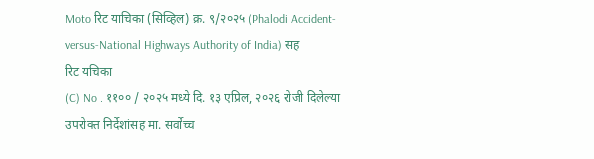Moto रिट याचिका (सिव्हिल) क्र. ९/२०२५ (Phalodi Accident-
versus-National Highways Authority of India) सह
रिट यचिका
(C) No . ११०० / २०२५ मध्ये दि. १३ एप्रिल, २०२६ रोजी दिलेल्या
उपरोक्त निर्देशांसह मा. सर्वोच्च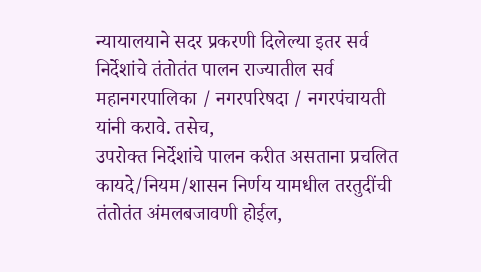न्यायालयाने सदर प्रकरणी दिलेल्या इतर सर्व
निर्देशांचे तंतोतंत पालन राज्यातील सर्व महानगरपालिका / नगरपरिषदा / नगरपंचायती
यांनी करावे. तसेच,
उपरोक्त निर्देशांचे पालन करीत असताना प्रचलित
कायदे/नियम/शासन निर्णय यामधील तरतुदींची तंतोतंत अंमलबजावणी होईल,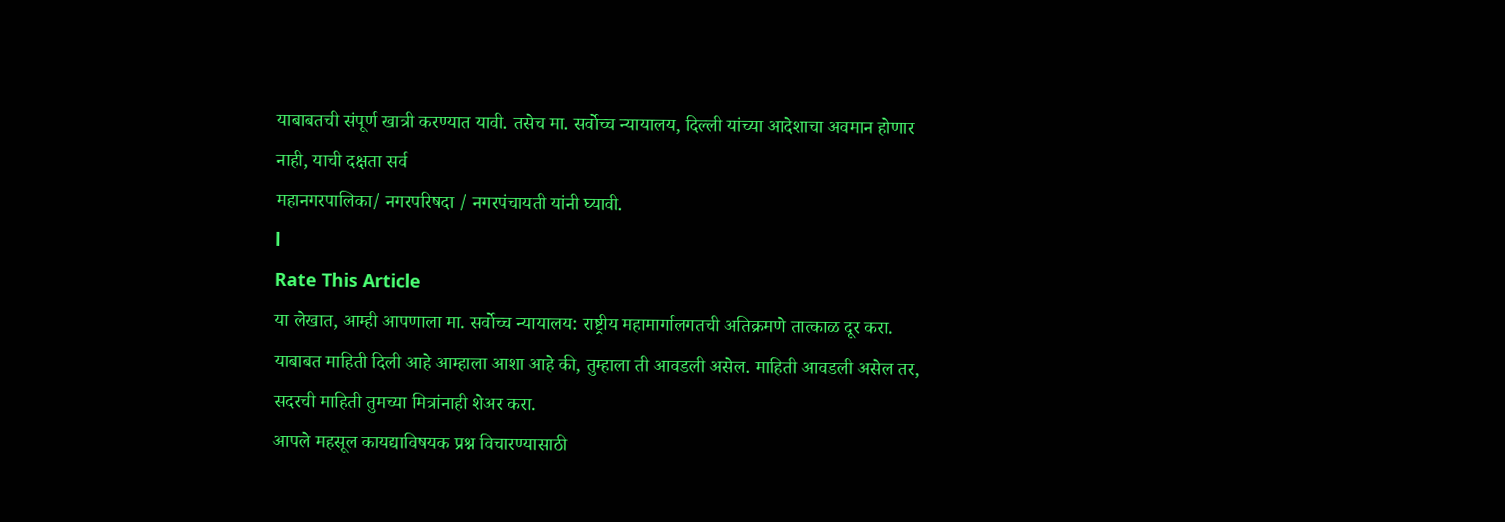याबाबतची संपूर्ण खात्री करण्यात यावी. तसेच मा. सर्वोच्च न्यायालय, दिल्ली यांच्या आदेशाचा अवमान होणार नाही, याची दक्षता सर्व
महानगरपालिका/ नगरपरिषदा / नगरपंचायती यांनी घ्यावी.
l
Rate This Article
या लेखात, आम्ही आपणाला मा. सर्वोच्च न्यायालय: राष्ट्रीय महामार्गालगतची अतिक्रमणे तात्काळ दूर करा. याबाबत माहिती दिली आहे आम्हाला आशा आहे की, तुम्हाला ती आवडली असेल. माहिती आवडली असेल तर, सदरची माहिती तुमच्या मित्रांनाही शेअर करा.
आपले महसूल कायद्याविषयक प्रश्न विचारण्यासाठी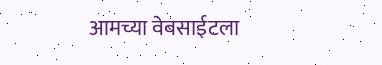आमच्या वेबसाईटला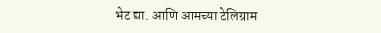भेट द्या. आणि आमच्या टेलिग्राम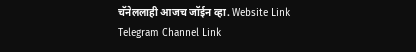चॅनेललाही आजच जॉईन व्हा. Website Link
Telegram Channel Link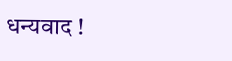धन्यवाद !